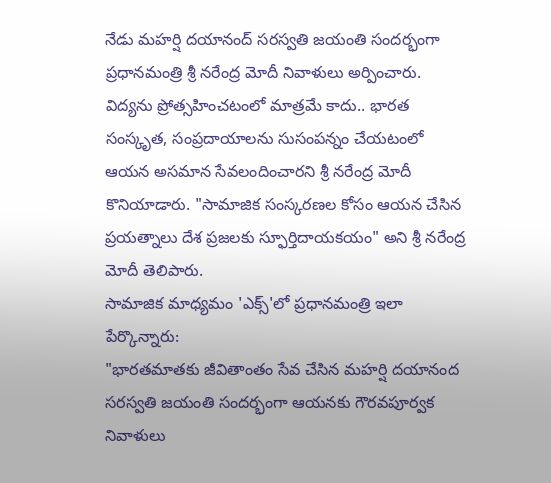నేడు మహర్షి దయానంద్ సరస్వతి జయంతి సందర్భంగా ప్రధానమంత్రి శ్రీ నరేంద్ర మోదీ నివాళులు అర్పించారు. విద్యను ప్రోత్సహించటంలో మాత్రమే కాదు.. భారత సంస్కృత, సంప్రదాయాలను సుసంపన్నం చేయటంలో ఆయన అసమాన సేవలందించారని శ్రీ నరేంద్ర మోదీ కొనియాడారు. "సామాజిక సంస్కరణల కోసం ఆయన చేసిన ప్రయత్నాలు దేశ ప్రజలకు స్ఫూర్తిదాయకయం" అని శ్రీ నరేంద్ర మోదీ తెలిపారు.
సామాజిక మాధ్యమం 'ఎక్స్'లో ప్రధానమంత్రి ఇలా పేర్కొన్నారు:
"భారతమాతకు జీవితాంతం సేవ చేసిన మహర్షి దయానంద సరస్వతి జయంతి సందర్భంగా ఆయనకు గౌరవపూర్వక నివాళులు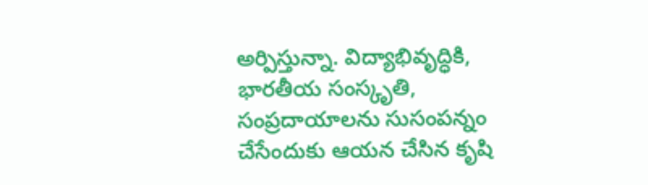అర్పిస్తున్నా. విద్యాభివృద్ధికి, భారతీయ సంస్కృతి, సంప్రదాయాలను సుసంపన్నం చేసేందుకు ఆయన చేసిన కృషి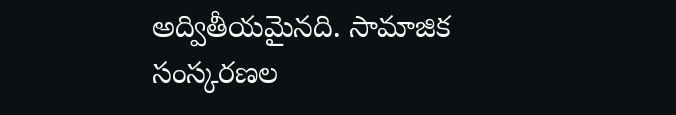అద్వితీయమైనది. సామాజిక సంస్కరణల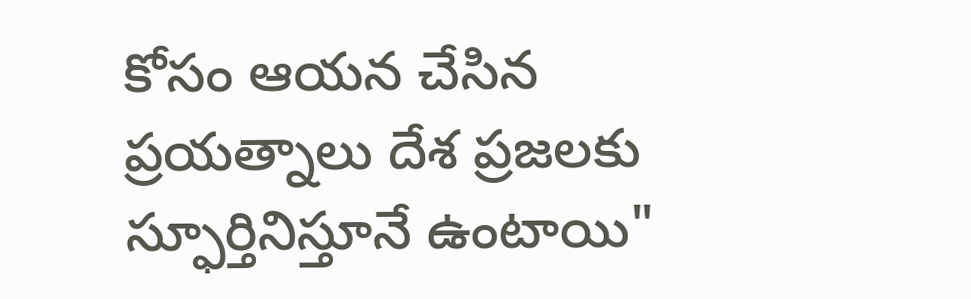కోసం ఆయన చేసిన ప్రయత్నాలు దేశ ప్రజలకు స్ఫూర్తినిస్తూనే ఉంటాయి"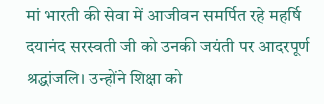मां भारती की सेवा में आजीवन समर्पित रहे महर्षि दयानंद सरस्वती जी को उनकी जयंती पर आदरपूर्ण श्रद्धांजलि। उन्होंने शिक्षा को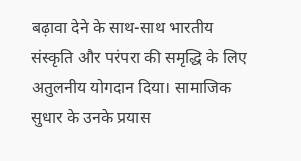बढ़ावा देने के साथ-साथ भारतीय संस्कृति और परंपरा की समृद्धि के लिए अतुलनीय योगदान दिया। सामाजिक सुधार के उनके प्रयास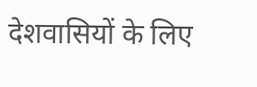देशवासियों के लिए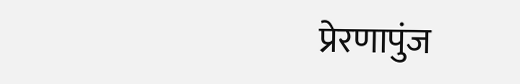प्रेरणापुंज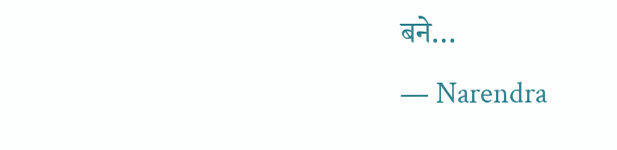बने…
— Narendra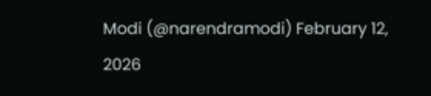Modi (@narendramodi) February 12, 2026